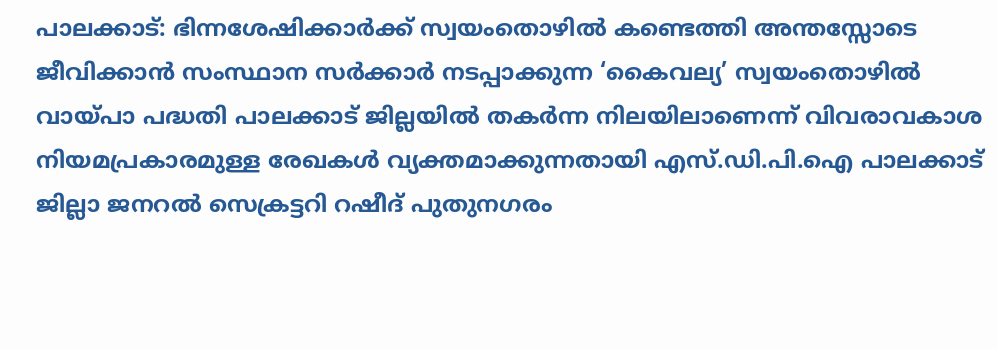പാലക്കാട്: ഭിന്നശേഷിക്കാർക്ക് സ്വയംതൊഴിൽ കണ്ടെത്തി അന്തസ്സോടെ ജീവിക്കാൻ സംസ്ഥാന സർക്കാർ നടപ്പാക്കുന്ന ‘കൈവല്യ’ സ്വയംതൊഴിൽ വായ്പാ പദ്ധതി പാലക്കാട് ജില്ലയിൽ തകർന്ന നിലയിലാണെന്ന് വിവരാവകാശ നിയമപ്രകാരമുള്ള രേഖകൾ വ്യക്തമാക്കുന്നതായി എസ്.ഡി.പി.ഐ പാലക്കാട് ജില്ലാ ജനറൽ സെക്രട്ടറി റഷീദ് പുതുനഗരം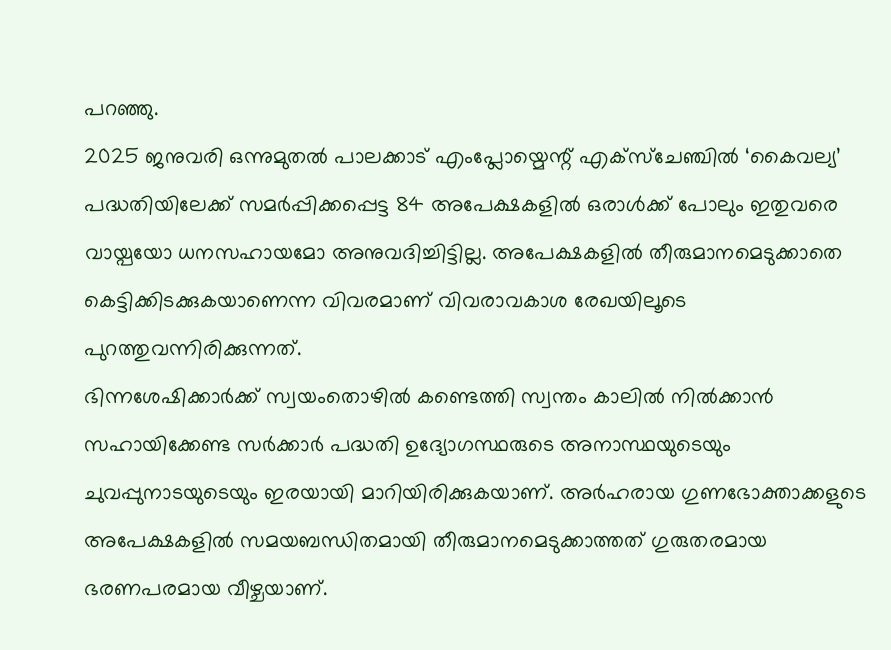പറഞ്ഞു.
2025 ജനുവരി ഒന്നുമുതൽ പാലക്കാട് എംപ്ലോയ്മെന്റ് എക്സ്ചേഞ്ചിൽ ‘കൈവല്യ’ പദ്ധതിയിലേക്ക് സമർപ്പിക്കപ്പെട്ട 84 അപേക്ഷകളിൽ ഒരാൾക്ക് പോലും ഇതുവരെ വായ്പയോ ധനസഹായമോ അനുവദിച്ചിട്ടില്ല. അപേക്ഷകളിൽ തീരുമാനമെടുക്കാതെ കെട്ടിക്കിടക്കുകയാണെന്ന വിവരമാണ് വിവരാവകാശ രേഖയിലൂടെ പുറത്തുവന്നിരിക്കുന്നത്.
ഭിന്നശേഷിക്കാർക്ക് സ്വയംതൊഴിൽ കണ്ടെത്തി സ്വന്തം കാലിൽ നിൽക്കാൻ സഹായിക്കേണ്ട സർക്കാർ പദ്ധതി ഉദ്യോഗസ്ഥരുടെ അനാസ്ഥയുടെയും ചുവപ്പുനാടയുടെയും ഇരയായി മാറിയിരിക്കുകയാണ്. അർഹരായ ഗുണഭോക്താക്കളുടെ അപേക്ഷകളിൽ സമയബന്ധിതമായി തീരുമാനമെടുക്കാത്തത് ഗുരുതരമായ ഭരണപരമായ വീഴ്ചയാണ്.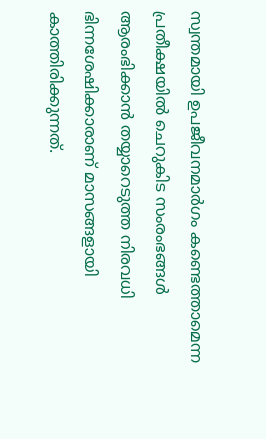സ്വന്തമായി ഉപജീവനമാർഗം കണ്ടെത്താമെന്ന പ്രതീക്ഷയിൽ ചെറുകിട സംരംഭങ്ങൾ ആരംഭിക്കാൻ തയ്യാറെടുത്ത നിരവധി ഭിന്നശേഷിക്കാരാണ് മാസങ്ങളായി കാത്തിരിക്കുന്നത്.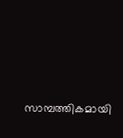സാമ്പത്തികമായി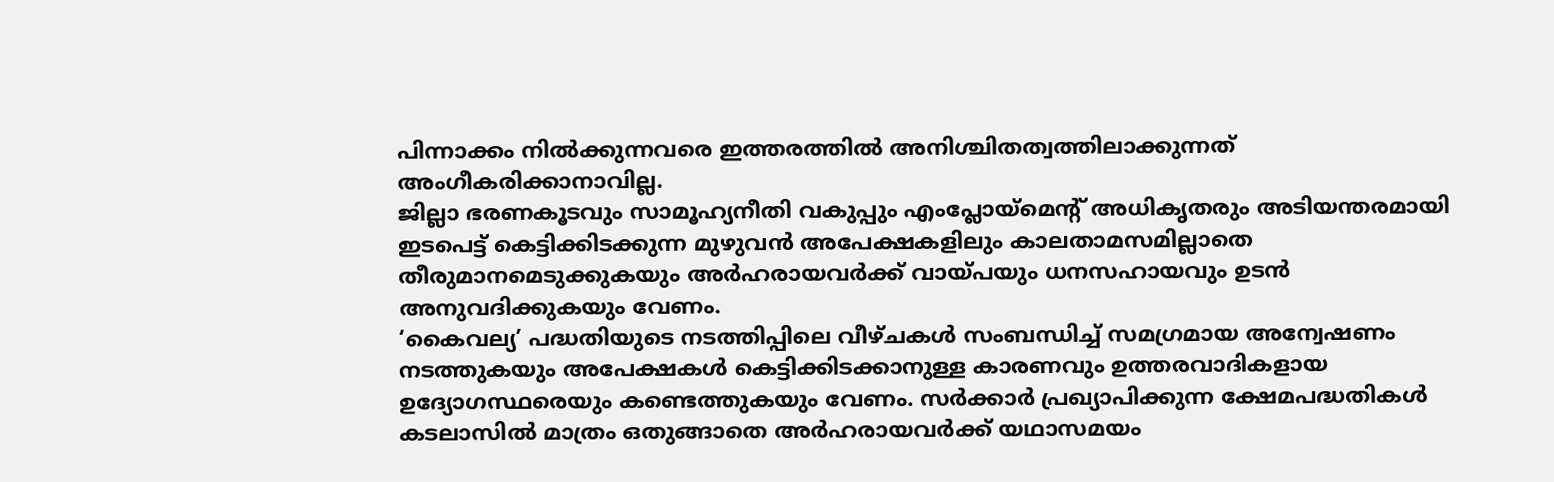പിന്നാക്കം നിൽക്കുന്നവരെ ഇത്തരത്തിൽ അനിശ്ചിതത്വത്തിലാക്കുന്നത് അംഗീകരിക്കാനാവില്ല.
ജില്ലാ ഭരണകൂടവും സാമൂഹ്യനീതി വകുപ്പും എംപ്ലോയ്മെന്റ് അധികൃതരും അടിയന്തരമായി ഇടപെട്ട് കെട്ടിക്കിടക്കുന്ന മുഴുവൻ അപേക്ഷകളിലും കാലതാമസമില്ലാതെ തീരുമാനമെടുക്കുകയും അർഹരായവർക്ക് വായ്പയും ധനസഹായവും ഉടൻ അനുവദിക്കുകയും വേണം.
‘കൈവല്യ’ പദ്ധതിയുടെ നടത്തിപ്പിലെ വീഴ്ചകൾ സംബന്ധിച്ച് സമഗ്രമായ അന്വേഷണം നടത്തുകയും അപേക്ഷകൾ കെട്ടിക്കിടക്കാനുള്ള കാരണവും ഉത്തരവാദികളായ ഉദ്യോഗസ്ഥരെയും കണ്ടെത്തുകയും വേണം. സർക്കാർ പ്രഖ്യാപിക്കുന്ന ക്ഷേമപദ്ധതികൾ കടലാസിൽ മാത്രം ഒതുങ്ങാതെ അർഹരായവർക്ക് യഥാസമയം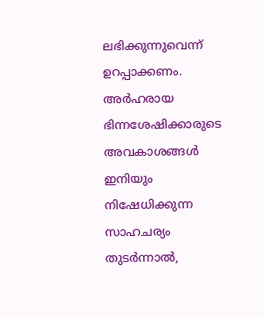ലഭിക്കുന്നുവെന്ന് ഉറപ്പാക്കണം.
അർഹരായ ഭിന്നശേഷിക്കാരുടെ അവകാശങ്ങൾ ഇനിയും നിഷേധിക്കുന്ന സാഹചര്യം തുടർന്നാൽ,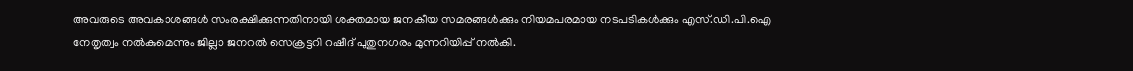അവരുടെ അവകാശങ്ങൾ സംരക്ഷിക്കുന്നതിനായി ശക്തമായ ജനകീയ സമരങ്ങൾക്കും നിയമപരമായ നടപടികൾക്കും എസ്.ഡി.പി.ഐ നേതൃത്വം നൽകുമെന്നും ജില്ലാ ജനറൽ സെക്രട്ടറി റഷീദ് പുതുനഗരം മുന്നറിയിപ്പ് നൽകി.